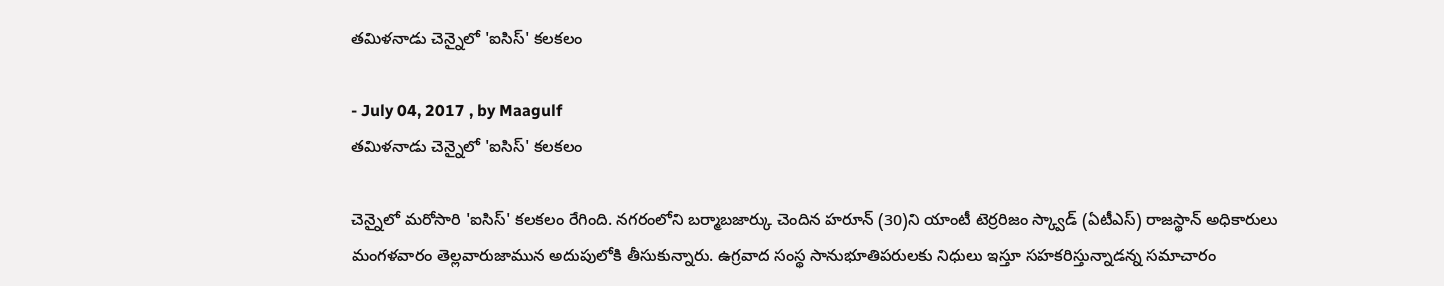తమిళనాడు చెన్నైలో 'ఐసిస్' కలకలం

- July 04, 2017 , by Maagulf
తమిళనాడు చెన్నైలో 'ఐసిస్' కలకలం

చెన్నైలో మరోసారి 'ఐసిస్' కలకలం రేగింది. నగరంలోని బర్మాబజార్కు చెందిన హరూన్ (30)ని యాంటీ టెర్రరిజం స్క్వాడ్ (ఏటీఎస్) రాజస్థాన్ అధికారులు మంగళవారం తెల్లవారుజామున అదుపులోకి తీసుకున్నారు. ఉగ్రవాద సంస్థ సానుభూతిపరులకు నిధులు ఇస్తూ సహకరిస్తున్నాడన్న సమాచారం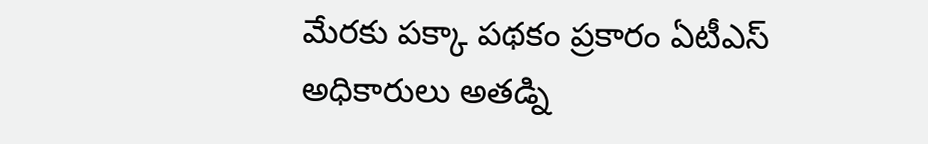మేరకు పక్కా పథకం ప్రకారం ఏటీఎస్ అధికారులు అతడ్ని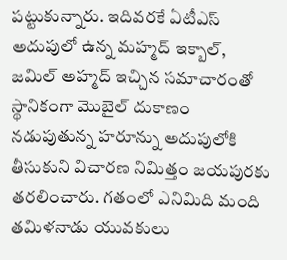పట్టుకున్నారు. ఇదివరకే ఏటీఎస్ అదుపులో ఉన్న మహ్మద్ ఇక్బాల్, జమిల్ అహ్మద్ ఇచ్చిన సమాచారంతో స్థానికంగా మొబైల్ దుకాణం నడుపుతున్న హరూన్ను అదుపులోకి తీసుకుని విచారణ నిమిత్తం జయపురకు తరలించారు. గతంలో ఎనిమిది మంది తమిళనాడు యువకులు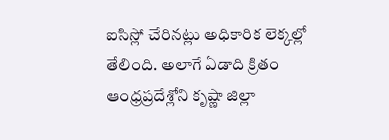ఐసిస్లో చేరినట్లు అధికారిక లెక్కల్లో తేలింది. అలాగే ఏడాది క్రితం ఆంధ్రప్రదేశ్లోని కృష్ణా జిల్లా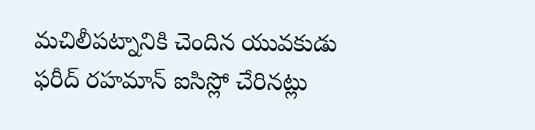మచిలీపట్నానికి చెందిన యువకుడు ఫరీద్ రహమాన్ ఐసిస్లో చేరినట్లు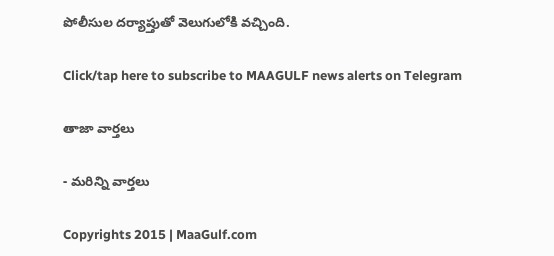పోలీసుల దర్యాప్తుతో వెలుగులోకి వచ్చింది.

Click/tap here to subscribe to MAAGULF news alerts on Telegram

తాజా వార్తలు

- మరిన్ని వార్తలు

Copyrights 2015 | MaaGulf.com